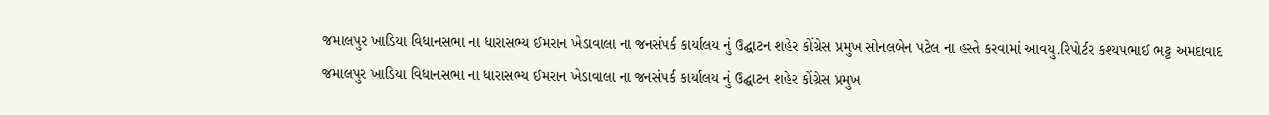જમાલપુર ખાડિયા વિધાનસભા ના ધારાસભ્ય ઈમરાન ખેડાવાલા ના જનસંપર્ક કાર્યાલય નું ઉદ્ઘાટન શહેર કોંગ્રેસ પ્રમુખ સોનલબેન પટેલ ના હસ્તે કરવામાં આવયુ.રિપોર્ટર કશ્યપભાઈ ભટ્ટ અમદાવાદ
જમાલપુર ખાડિયા વિધાનસભા ના ધારાસભ્ય ઈમરાન ખેડાવાલા ના જનસંપર્ક કાર્યાલય નું ઉદ્ઘાટન શહેર કોંગ્રેસ પ્રમુખ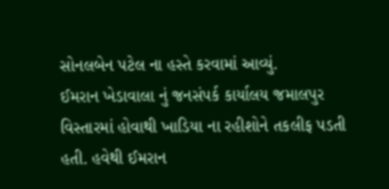સોનલબેન પટેલ ના હસ્તે કરવામાં આવ્યું.
ઈમરાન ખેડાવાલા નું જનસંપર્ક કાર્યાલય જમાલપુર વિસ્તારમાં હોવાથી ખાડિયા ના રહીશોને તકલીફ પડતી હતી. હવેથી ઈમરાન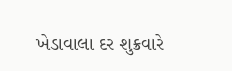ખેડાવાલા દર શુક્રવારે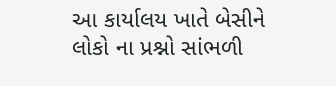આ કાર્યાલય ખાતે બેસીને લોકો ના પ્રશ્નો સાંભળી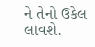ને તેનો ઉકેલ લાવશે.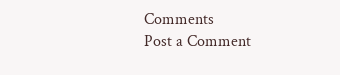Comments
Post a Comment